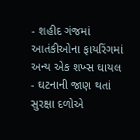- શહીદ ગંજમાં આતંકીઓના ફાયરિંગમાં અન્ય એક શખ્સ ઘાયલ
- ઘટનાની જાણ થતાં સુરક્ષા દળોએ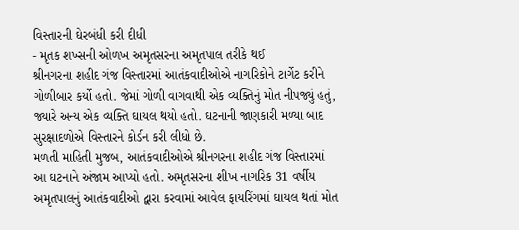વિસ્તારની ઘેરબંધી કરી દીધી
- મૃતક શખ્સની ઓળખ અમૃતસરના અમૃતપાલ તરીકે થઈ
શ્રીનગરના શહીદ ગંજ વિસ્તારમાં આતંકવાદીઓએ નાગરિકોને ટાર્ગેટ કરીને ગોળીબાર કર્યો હતો. જેમાં ગોળી વાગવાથી એક વ્યક્તિનું મોત નીપજ્યું હતું, જ્યારે અન્ય એક વ્યક્તિ ઘાયલ થયો હતો. ઘટનાની જાણકારી મળ્યા બાદ સુરક્ષાદળોએ વિસ્તારને કોર્ડન કરી લીધો છે.
મળતી માહિતી મુજબ, આતંકવાદીઓએ શ્રીનગરના શહીદ ગંજ વિસ્તારમાં આ ઘટનાને અંજામ આપ્યો હતો. અમૃતસરના શીખ નાગરિક 31 વર્ષીય અમૃતપાલનું આતંકવાદીઓ દ્વારા કરવામાં આવેલ ફાયરિંગમાં ઘાયલ થતાં મોત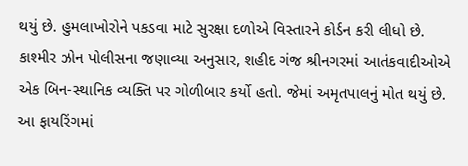થયું છે. હુમલાખોરોને પકડવા માટે સુરક્ષા દળોએ વિસ્તારને કોર્ડન કરી લીધો છે.
કાશ્મીર ઝોન પોલીસના જણાવ્યા અનુસાર, શહીદ ગંજ શ્રીનગરમાં આતંકવાદીઓએ એક બિન-સ્થાનિક વ્યક્તિ પર ગોળીબાર કર્યો હતો. જેમાં અમૃતપાલનું મોત થયું છે. આ ફાયરિંગમાં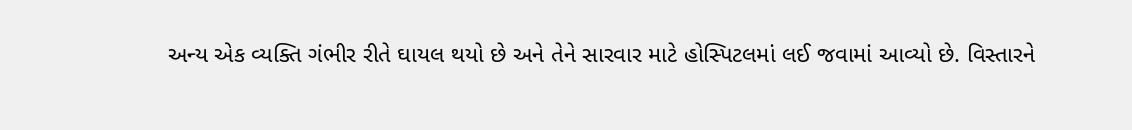અન્ય એક વ્યક્તિ ગંભીર રીતે ઘાયલ થયો છે અને તેને સારવાર માટે હોસ્પિટલમાં લઈ જવામાં આવ્યો છે. વિસ્તારને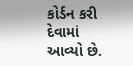કોર્ડન કરી દેવામાં આવ્યો છે.